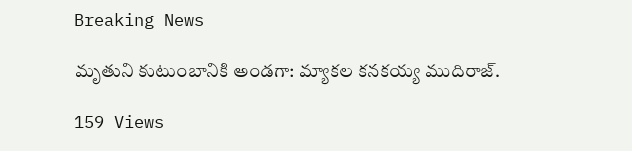Breaking News

మృతుని కుటుంబానికి అండగా: మ్యాకల కనకయ్య ముదిరాజ్.

159 Views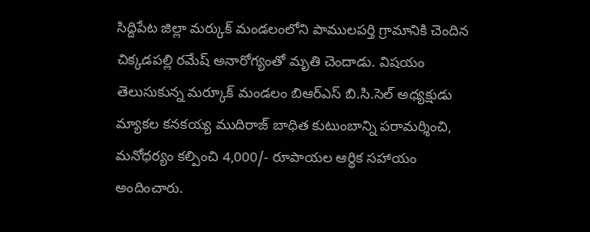సిద్దిపేట జిల్లా మర్కుక్ మండలంలోని పాములపర్తి గ్రామానికి చెందిన చిక్కడపల్లి రమేష్ అనారోగ్యంతో మృతి చెందాడు. విషయం తెలుసుకున్న మర్కూక్ మండలం బిఆర్ఎస్ బి.సి.సెల్ అధ్యక్షుడు మ్యాకల కనకయ్య ముదిరాజ్ బాధిత కుటుంబాన్ని పరామర్శించి, మనోధర్యం కల్పించి 4,000/- రూపాయల ఆర్థిక సహాయం అందించారు.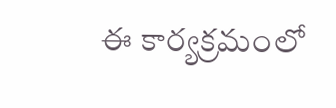ఈ కార్యక్రమంలో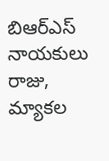బిఆర్ఎస్ నాయకులు రాజు, మ్యాకల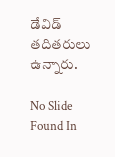డేవిడ్ తదితరులు ఉన్నారు.

No Slide Found In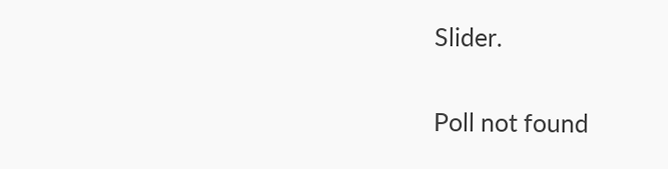Slider.

Poll not found